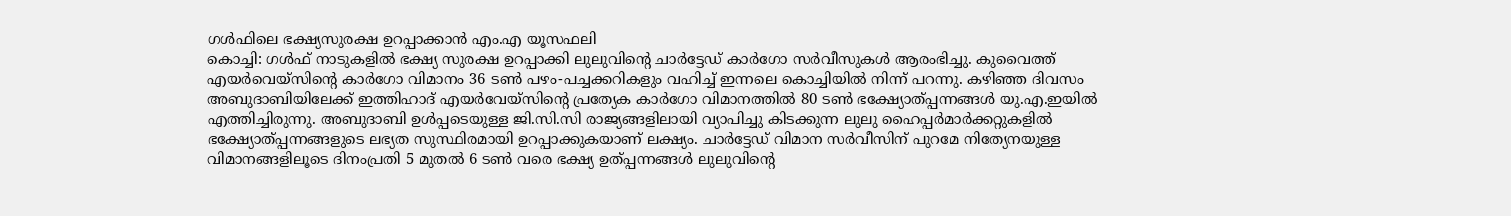ഗൾഫിലെ ഭക്ഷ്യസുരക്ഷ ഉറപ്പാക്കാൻ എം.എ യൂസഫലി
കൊച്ചി: ഗൾഫ് നാടുകളിൽ ഭക്ഷ്യ സുരക്ഷ ഉറപ്പാക്കി ലുലുവിന്റെ ചാർട്ടേഡ് കാർഗോ സർവീസുകൾ ആരംഭിച്ചു. കുവൈത്ത് എയർവെയ്സിന്റെ കാർഗോ വിമാനം 36 ടൺ പഴം-പച്ചക്കറികളും വഹിച്ച് ഇന്നലെ കൊച്ചിയിൽ നിന്ന് പറന്നു. കഴിഞ്ഞ ദിവസം അബുദാബിയിലേക്ക് ഇത്തിഹാദ് എയർവേയ്സിന്റെ പ്രത്യേക കാർഗോ വിമാനത്തിൽ 80 ടൺ ഭക്ഷ്യോത്പ്പന്നങ്ങൾ യു.എ.ഇയിൽ എത്തിച്ചിരുന്നു. അബുദാബി ഉൾപ്പടെയുള്ള ജി.സി.സി രാജ്യങ്ങളിലായി വ്യാപിച്ചു കിടക്കുന്ന ലുലു ഹൈപ്പർമാർക്കറ്റുകളിൽ ഭക്ഷ്യോത്പ്പന്നങ്ങളുടെ ലഭ്യത സുസ്ഥിരമായി ഉറപ്പാക്കുകയാണ് ലക്ഷ്യം. ചാർട്ടേഡ് വിമാന സർവീസിന് പുറമേ നിത്യേനയുള്ള വിമാനങ്ങളിലൂടെ ദിനംപ്രതി 5 മുതൽ 6 ടൺ വരെ ഭക്ഷ്യ ഉത്പ്പന്നങ്ങൾ ലുലുവിന്റെ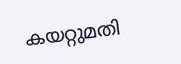കയറ്റുമതി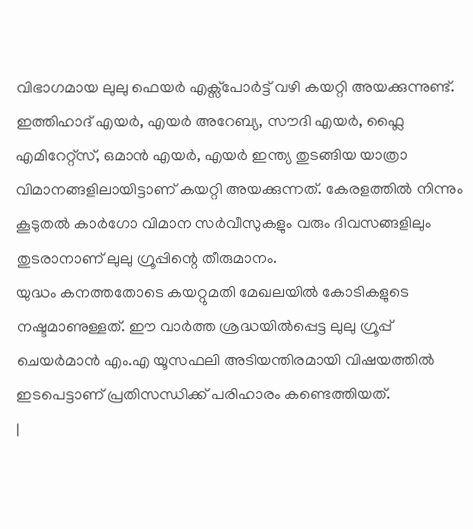വിഭാഗമായ ലുലു ഫെയർ എക്സ്പോർട്ട് വഴി കയറ്റി അയക്കുന്നുണ്ട്. ഇത്തിഹാദ് എയർ, എയർ അറേബ്യ, സൗദി എയർ, ഫ്ലൈ എമിറേറ്റ്സ്, ഒമാൻ എയർ, എയർ ഇന്ത്യ തുടങ്ങിയ യാത്രാ വിമാനങ്ങളിലായിട്ടാണ് കയറ്റി അയക്കുന്നത്. കേരളത്തിൽ നിന്നും കൂടുതൽ കാർഗോ വിമാന സർവീസുകളും വരും ദിവസങ്ങളിലും തുടരാനാണ് ലുലു ഗ്രൂപ്പിന്റെ തീരുമാനം.
യുദ്ധം കനത്തതോടെ കയറ്റുമതി മേഖലയിൽ കോടികളുടെ നഷ്ടമാണുള്ളത്. ഈ വാർത്ത ശ്രദ്ധയിൽപ്പെട്ട ലുലു ഗ്രൂപ്പ് ചെയർമാൻ എം.എ യൂസഫലി അടിയന്തിരമായി വിഷയത്തിൽ ഇടപെട്ടാണ് പ്രതിസന്ധിക്ക് പരിഹാരം കണ്ടെത്തിയത്.
|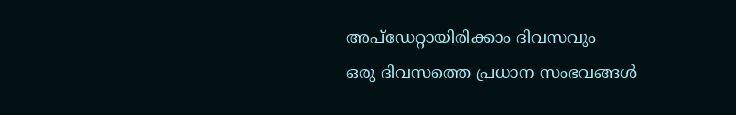അപ്ഡേറ്റായിരിക്കാം ദിവസവും
ഒരു ദിവസത്തെ പ്രധാന സംഭവങ്ങൾ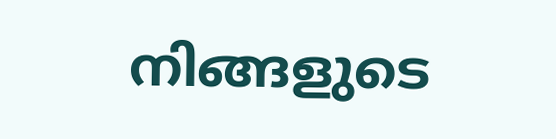നിങ്ങളുടെ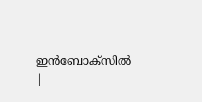ഇൻബോക്സിൽ |